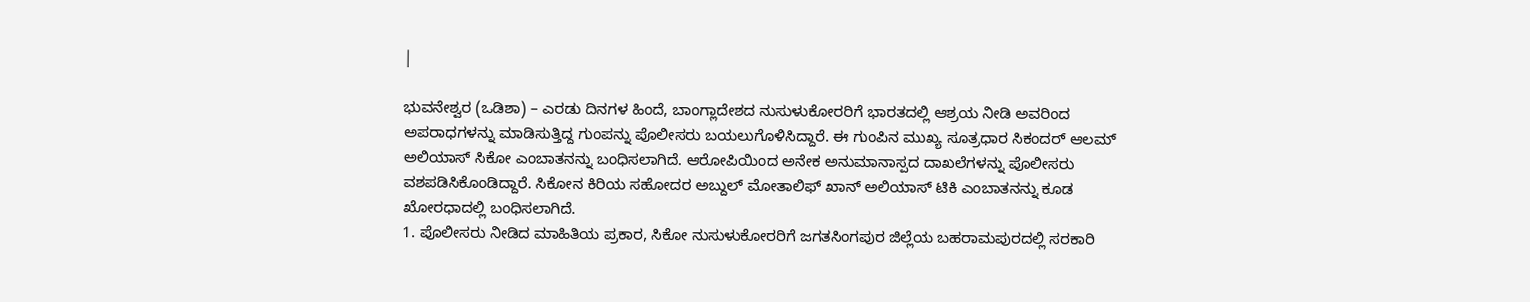|

ಭುವನೇಶ್ವರ (ಒಡಿಶಾ) – ಎರಡು ದಿನಗಳ ಹಿಂದೆ, ಬಾಂಗ್ಲಾದೇಶದ ನುಸುಳುಕೋರರಿಗೆ ಭಾರತದಲ್ಲಿ ಆಶ್ರಯ ನೀಡಿ ಅವರಿಂದ ಅಪರಾಧಗಳನ್ನು ಮಾಡಿಸುತ್ತಿದ್ದ ಗುಂಪನ್ನು ಪೊಲೀಸರು ಬಯಲುಗೊಳಿಸಿದ್ದಾರೆ. ಈ ಗುಂಪಿನ ಮುಖ್ಯ ಸೂತ್ರಧಾರ ಸಿಕಂದರ್ ಆಲಮ್ ಅಲಿಯಾಸ್ ಸಿಕೋ ಎಂಬಾತನನ್ನು ಬಂಧಿಸಲಾಗಿದೆ. ಆರೋಪಿಯಿಂದ ಅನೇಕ ಅನುಮಾನಾಸ್ಪದ ದಾಖಲೆಗಳನ್ನು ಪೊಲೀಸರು ವಶಪಡಿಸಿಕೊಂಡಿದ್ದಾರೆ. ಸಿಕೋನ ಕಿರಿಯ ಸಹೋದರ ಅಬ್ದುಲ್ ಮೋತಾಲಿಫ್ ಖಾನ್ ಅಲಿಯಾಸ್ ಟಿಕಿ ಎಂಬಾತನನ್ನು ಕೂಡ ಖೋರಧಾದಲ್ಲಿ ಬಂಧಿಸಲಾಗಿದೆ.
1. ಪೊಲೀಸರು ನೀಡಿದ ಮಾಹಿತಿಯ ಪ್ರಕಾರ, ಸಿಕೋ ನುಸುಳುಕೋರರಿಗೆ ಜಗತಸಿಂಗಪುರ ಜಿಲ್ಲೆಯ ಬಹರಾಮಪುರದಲ್ಲಿ ಸರಕಾರಿ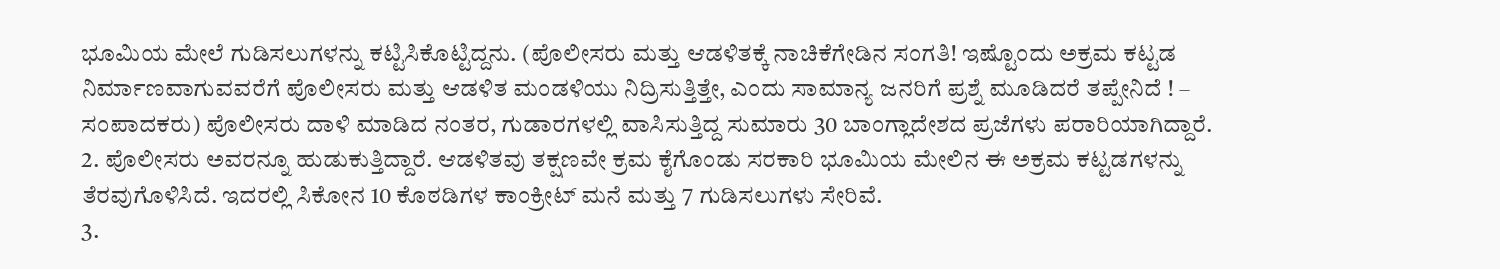ಭೂಮಿಯ ಮೇಲೆ ಗುಡಿಸಲುಗಳನ್ನು ಕಟ್ಟಿಸಿಕೊಟ್ಟಿದ್ದನು. (ಪೊಲೀಸರು ಮತ್ತು ಆಡಳಿತಕ್ಕೆ ನಾಚಿಕೆಗೇಡಿನ ಸಂಗತಿ! ಇಷ್ಟೊಂದು ಅಕ್ರಮ ಕಟ್ಟಡ ನಿರ್ಮಾಣವಾಗುವವರೆಗೆ ಪೊಲೀಸರು ಮತ್ತು ಆಡಳಿತ ಮಂಡಳಿಯು ನಿದ್ರಿಸುತ್ತಿತ್ತೇ, ಎಂದು ಸಾಮಾನ್ಯ ಜನರಿಗೆ ಪ್ರಶ್ನೆ ಮೂಡಿದರೆ ತಪ್ಪೇನಿದೆ ! – ಸಂಪಾದಕರು) ಪೊಲೀಸರು ದಾಳಿ ಮಾಡಿದ ನಂತರ, ಗುಡಾರಗಳಲ್ಲಿ ವಾಸಿಸುತ್ತಿದ್ದ ಸುಮಾರು 30 ಬಾಂಗ್ಲಾದೇಶದ ಪ್ರಜೆಗಳು ಪರಾರಿಯಾಗಿದ್ದಾರೆ.
2. ಪೊಲೀಸರು ಅವರನ್ನೂ ಹುಡುಕುತ್ತಿದ್ದಾರೆ. ಆಡಳಿತವು ತಕ್ಷಣವೇ ಕ್ರಮ ಕೈಗೊಂಡು ಸರಕಾರಿ ಭೂಮಿಯ ಮೇಲಿನ ಈ ಅಕ್ರಮ ಕಟ್ಟಡಗಳನ್ನು ತೆರವುಗೊಳಿಸಿದೆ. ಇದರಲ್ಲಿ ಸಿಕೋನ 10 ಕೊಠಡಿಗಳ ಕಾಂಕ್ರೀಟ್ ಮನೆ ಮತ್ತು 7 ಗುಡಿಸಲುಗಳು ಸೇರಿವೆ.
3.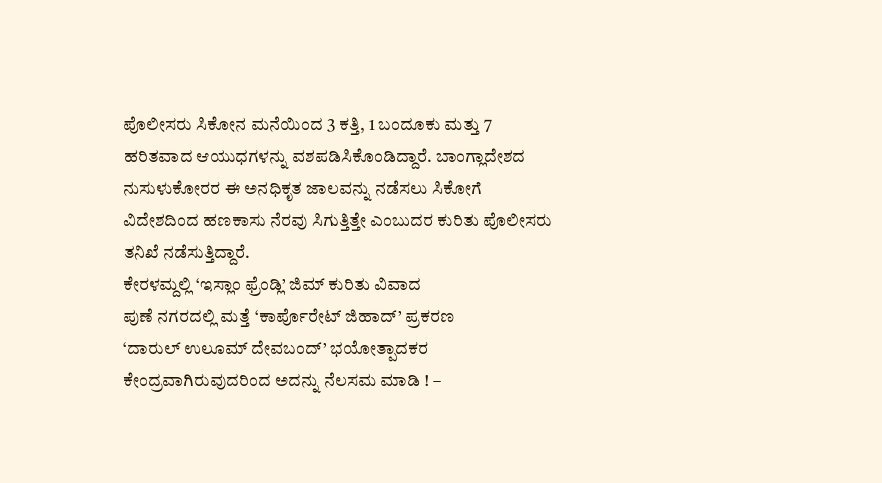ಪೊಲೀಸರು ಸಿಕೋನ ಮನೆಯಿಂದ 3 ಕತ್ತಿ, 1 ಬಂದೂಕು ಮತ್ತು 7 ಹರಿತವಾದ ಆಯುಧಗಳನ್ನು ವಶಪಡಿಸಿಕೊಂಡಿದ್ದಾರೆ. ಬಾಂಗ್ಲಾದೇಶದ ನುಸುಳುಕೋರರ ಈ ಅನಧಿಕೃತ ಜಾಲವನ್ನು ನಡೆಸಲು ಸಿಕೋಗೆ ವಿದೇಶದಿಂದ ಹಣಕಾಸು ನೆರವು ಸಿಗುತ್ತಿತ್ತೇ ಎಂಬುದರ ಕುರಿತು ಪೊಲೀಸರು ತನಿಖೆ ನಡೆಸುತ್ತಿದ್ದಾರೆ.
ಕೇರಳಮ್ದಲ್ಲಿ ‘ಇಸ್ಲಾಂ ಫ್ರೆಂಡ್ಲಿ’ ಜಿಮ್ ಕುರಿತು ವಿವಾದ
ಪುಣೆ ನಗರದಲ್ಲಿ ಮತ್ತೆ ‘ಕಾರ್ಪೊರೇಟ್ ಜಿಹಾದ್’ ಪ್ರಕರಣ
‘ದಾರುಲ್ ಉಲೂಮ್ ದೇವಬಂದ್’ ಭಯೋತ್ಪಾದಕರ ಕೇಂದ್ರವಾಗಿರುವುದರಿಂದ ಅದನ್ನು ನೆಲಸಮ ಮಾಡಿ ! –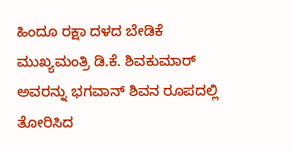ಹಿಂದೂ ರಕ್ಷಾ ದಳದ ಬೇಡಿಕೆ
ಮುಖ್ಯಮಂತ್ರಿ ಡಿ.ಕೆ. ಶಿವಕುಮಾರ್ ಅವರನ್ನು ಭಗವಾನ್ ಶಿವನ ರೂಪದಲ್ಲಿ ತೋರಿಸಿದ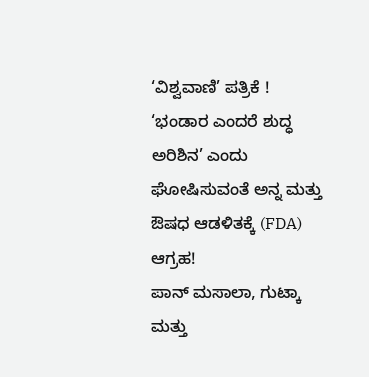‘ವಿಶ್ವವಾಣಿ’ ಪತ್ರಿಕೆ !
‘ಭಂಡಾರ ಎಂದರೆ ಶುದ್ಧ ಅರಿಶಿನ’ ಎಂದು ಘೋಷಿಸುವಂತೆ ಅನ್ನ ಮತ್ತು ಔಷಧ ಆಡಳಿತಕ್ಕೆ (FDA) ಆಗ್ರಹ!
ಪಾನ್ ಮಸಾಲಾ, ಗುಟ್ಕಾ ಮತ್ತು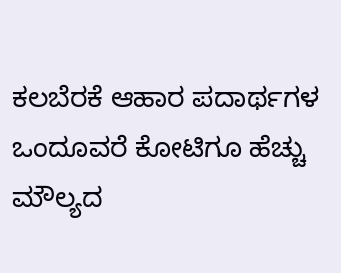ಕಲಬೆರಕೆ ಆಹಾರ ಪದಾರ್ಥಗಳ ಒಂದೂವರೆ ಕೋಟಿಗೂ ಹೆಚ್ಚು ಮೌಲ್ಯದ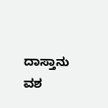ದಾಸ್ತಾನು ವಶ